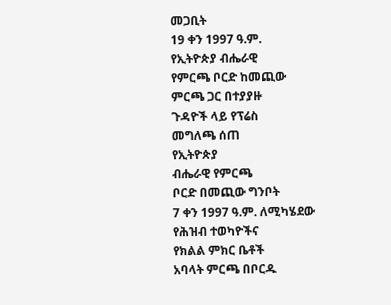መጋቢት
19 ቀን 1997 ዓ.ም.
የኢትዮጵያ ብሔራዊ
የምርጫ ቦርድ ከመጪው
ምርጫ ጋር በተያያዙ
ጉዳዮች ላይ የፕሬስ
መግለጫ ሰጠ
የኢትዮጵያ
ብሔራዊ የምርጫ
ቦርድ በመጪው ግንቦት
7 ቀን 1997 ዓ.ም. ለሚካሄደው
የሕዝብ ተወካዮችና
የክልል ምክር ቤቶች
አባላት ምርጫ በቦርዱ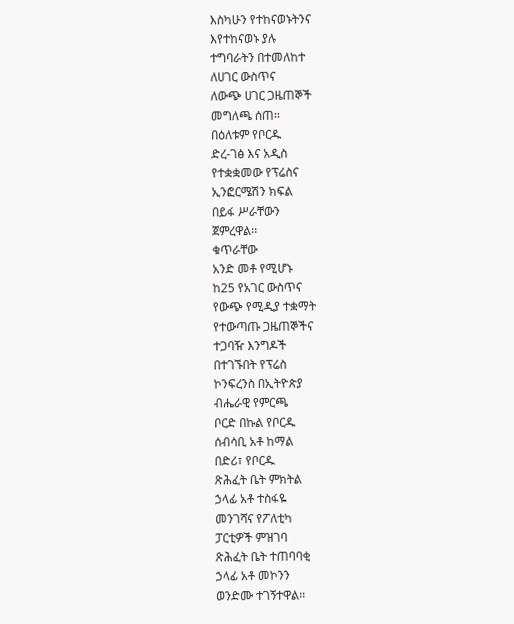እስካሁን የተከናወኑትንና
እየተከናወኑ ያሉ
ተግባራትን በተመለከተ
ለሀገር ውስጥና
ለውጭ ሀገር ጋዜጠኞች
መግለጫ ሰጠ፡፡
በዕለቱም የቦርዱ
ድረ-ገፅ እና አዲስ
የተቋቋመው የፕሬስና
ኢንፎርሜሽን ክፍል
በይፋ ሥራቸውን
ጀምረዋል፡፡
ቁጥራቸው
አንድ መቶ የሚሆኑ
ከ25 የአገር ውስጥና
የውጭ የሚዲያ ተቋማት
የተውጣጡ ጋዜጠኞችና
ተጋባዥ እንግዶች
በተገኙበት የፕሬስ
ኮንፍረንስ በኢትዮጵያ
ብሔራዊ የምርጫ
ቦርድ በኩል የቦርዱ
ሰብሳቢ አቶ ከማል
በድሪ፣ የቦርዱ
ጽሕፈት ቤት ምክትል
ኃላፊ አቶ ተስፋዬ
መንገሻና የፖለቲካ
ፓርቲዎች ምዝገባ
ጽሕፈት ቤት ተጠባባቂ
ኃላፊ አቶ መኮንን
ወንድሙ ተገኝተዋል፡፡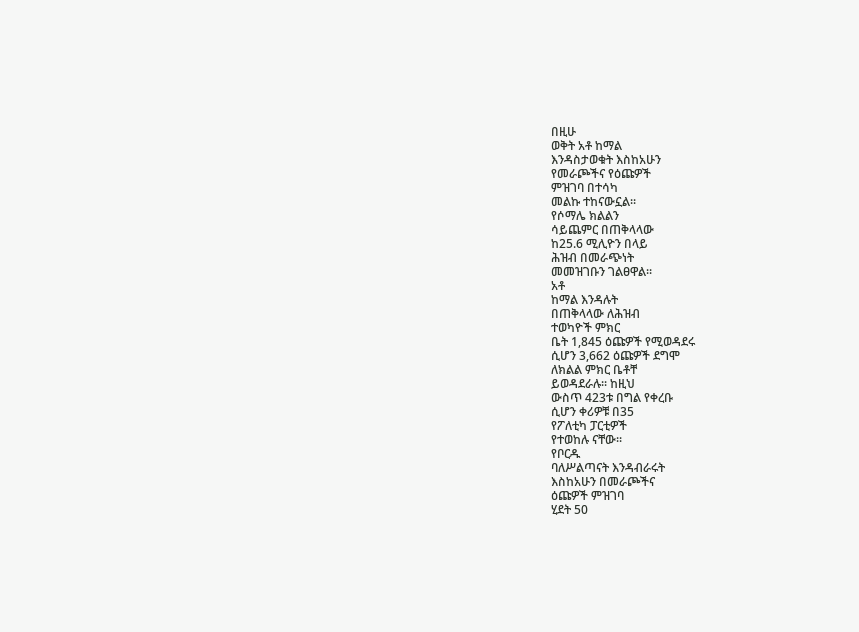በዚሁ
ወቅት አቶ ከማል
እንዳስታወቁት እስከአሁን
የመራጮችና የዕጩዎች
ምዝገባ በተሳካ
መልኩ ተከናውኗል፡፡
የሶማሌ ክልልን
ሳይጨምር በጠቅላላው
ከ25.6 ሚሊዮን በላይ
ሕዝብ በመራጭነት
መመዝገቡን ገልፀዋል፡፡
አቶ
ከማል እንዳሉት
በጠቅላላው ለሕዝብ
ተወካዮች ምክር
ቤት 1,845 ዕጩዎች የሚወዳደሩ
ሲሆን 3,662 ዕጩዎች ደግሞ
ለክልል ምክር ቤቶቸ
ይወዳደራሉ፡፡ ከዚህ
ውስጥ 423ቱ በግል የቀረቡ
ሲሆን ቀሪዎቹ በ35
የፖለቲካ ፓርቲዎች
የተወከሉ ናቸው፡፡
የቦርዱ
ባለሥልጣናት እንዳብራሩት
እስከአሁን በመራጮችና
ዕጩዎች ምዝገባ
ሂደት 50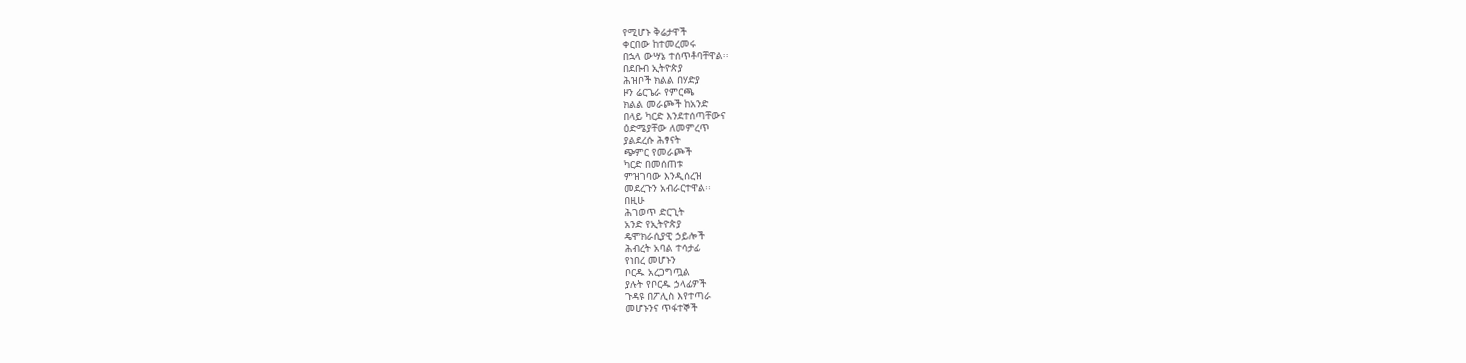የሚሆኑ ቅሬታዋች
ቀርበው ከተመረመሩ
በኋላ ውሣኔ ተሰጥቶባቸዋል፡፡
በደቡብ ኢትዮጵያ
ሕዝቦች ክልል በሃድያ
ዞን ሬርጌራ የምርጫ
ክልል መራጮች ከአንድ
በላይ ካርድ እንደተሰጣቸውና
ዕድሜያቸው ለመምረጥ
ያልደረሱ ሕፃናት
ጭምር የመራጮች
ካርድ በመሰጠቱ
ምዝገባው እንዲሰረዝ
መደረጉን አብራርተዋል፡፡
በዚሁ
ሕገወጥ ድርጊት
አንድ የኢትዮጵያ
ዴሞክራሲያዊ ኃይሎች
ሕብረት አባል ተሳታፊ
የነበረ መሆኑን
ቦርዱ አረጋግጧል
ያሉት የቦርዱ ኃላፊዎች
ጉዳዩ በፖሊስ እየተጣራ
መሆኑንና ጥፋተኞች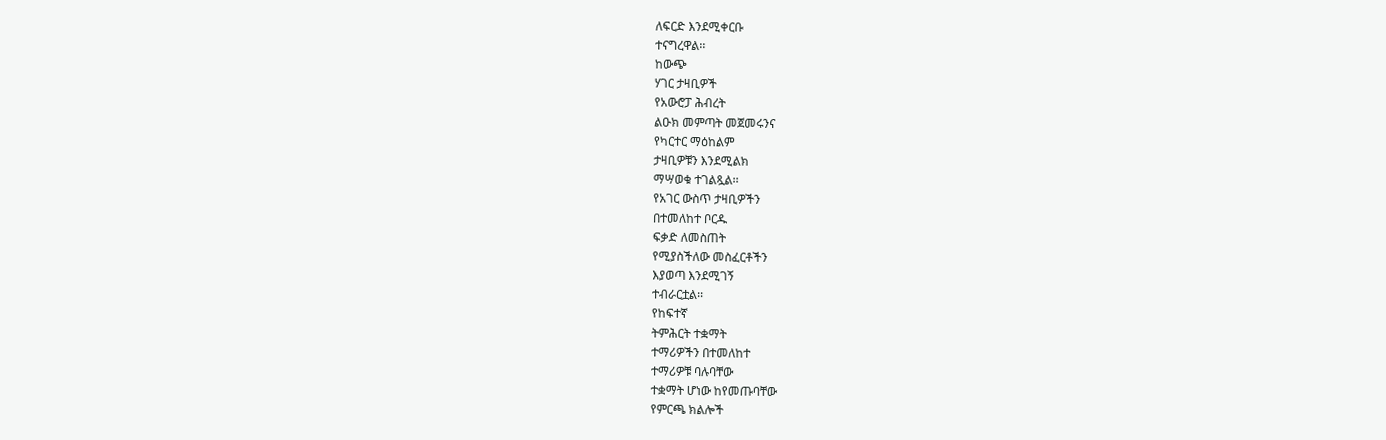ለፍርድ እንደሚቀርቡ
ተናግረዋል፡፡
ከውጭ
ሃገር ታዛቢዎች
የአውሮፓ ሕብረት
ልዑክ መምጣት መጀመሩንና
የካርተር ማዕከልም
ታዛቢዎቹን እንደሚልክ
ማሣወቁ ተገልጿል፡፡
የአገር ውስጥ ታዛቢዎችን
በተመለከተ ቦርዱ
ፍቃድ ለመስጠት
የሚያስችለው መስፈርቶችን
እያወጣ እንደሚገኝ
ተብራርቷል፡፡
የከፍተኛ
ትምሕርት ተቋማት
ተማሪዎችን በተመለከተ
ተማሪዎቹ ባሉባቸው
ተቋማት ሆነው ከየመጡባቸው
የምርጫ ክልሎች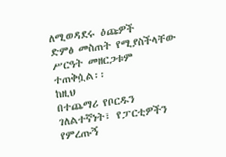ለሚወዳደሩ ዕጩዎች
ድምፅ መስጠት የሚያስችላቸው
ሥርዓት መዘርጋቱም
ተጠቅሷል፡፡
ከዚህ
በተጨማሪ የቦርዱን
ገለልተኛነት፣ የፓርቲዎችን
የምረጡኝ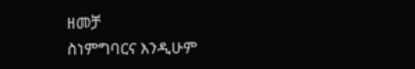ዘመቻ
ስነምግባርና እንዲሁም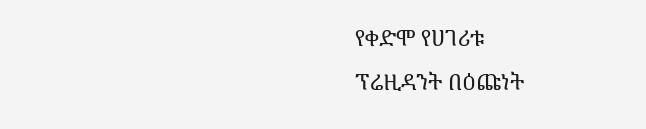የቀድሞ የሀገሪቱ
ፕሬዚዳንት በዕጩነት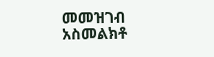መመዝገብ አስመልክቶ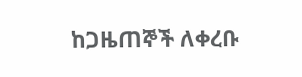ከጋዜጠኞች ለቀረቡ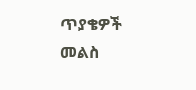ጥያቄዎች መልስ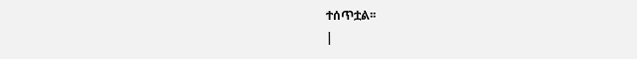ተሰጥቷል፡፡
|